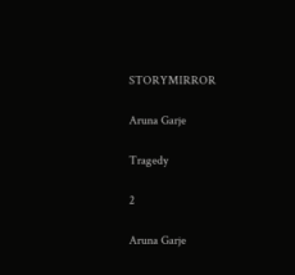STORYMIRROR

Aruna Garje

Tragedy

2

Aruna Garje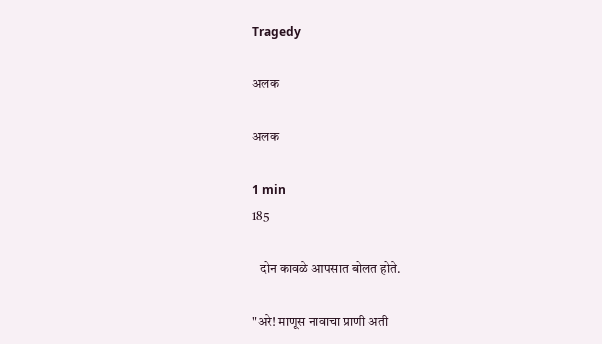Tragedy

अलक

अलक

1 min
185

   दोन कावळे आपसात बोलत होते.

"अरे! माणूस नावाचा प्राणी अती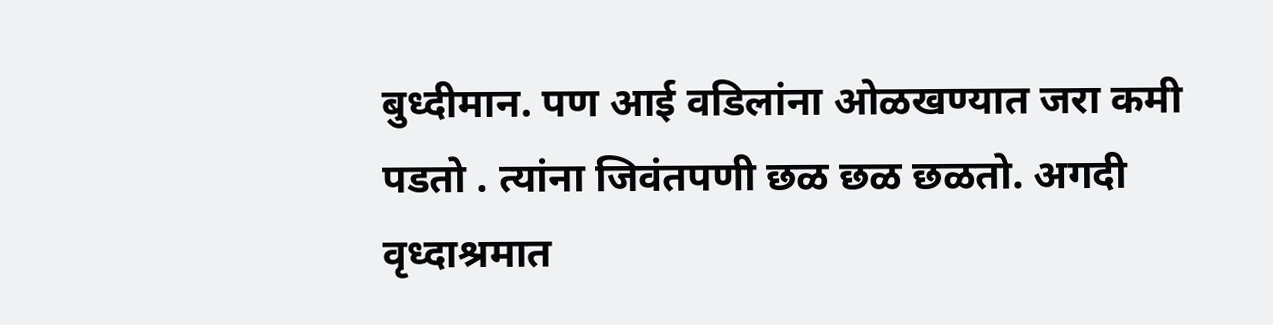बुध्दीमान. पण आई वडिलांना ओळखण्यात जरा कमी पडतो . त्यांना जिवंतपणी छळ छळ छळतो. अगदी वृध्दाश्रमात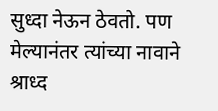सुध्दा नेऊन ठेवतो. पण मेल्यानंतर त्यांच्या नावाने श्राध्द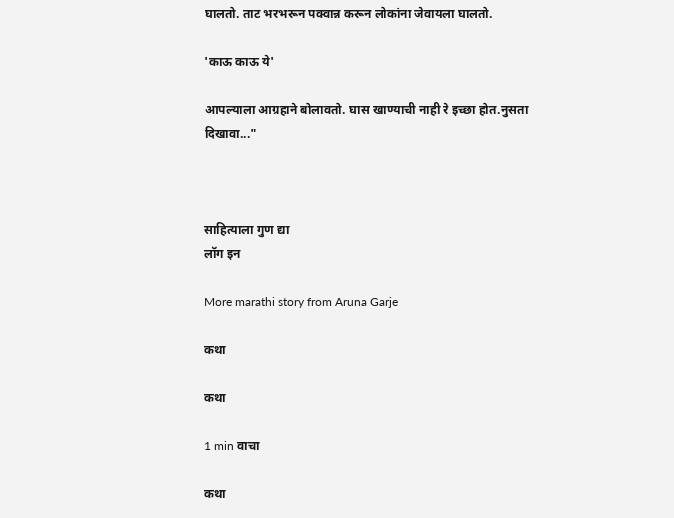घालतो. ताट भरभरून पक्वान्न करून लोकांना जेवायला घालतो.

'काऊ काऊ ये'

आपल्याला आग्रहाने बोलावतो. घास खाण्याची नाही रे इच्छा होत.नुसता दिखावा..."



साहित्याला गुण द्या
लॉग इन

More marathi story from Aruna Garje

कथा

कथा

1 min वाचा

कथा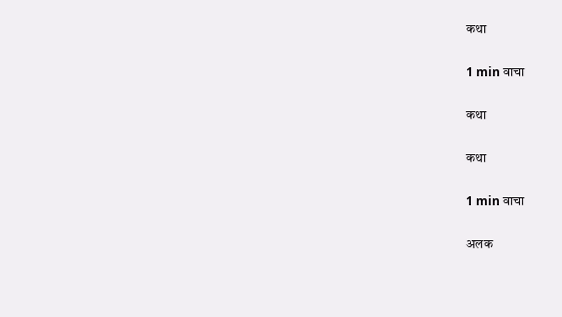कथा

1 min वाचा

कथा

कथा

1 min वाचा

अलक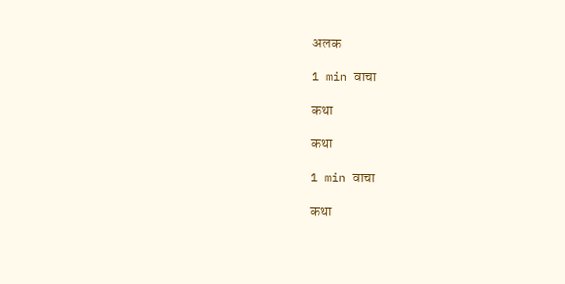अलक

1 min वाचा

कथा

कथा

1 min वाचा

कथा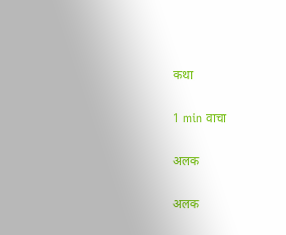कथा

1 min वाचा

अलक

अलक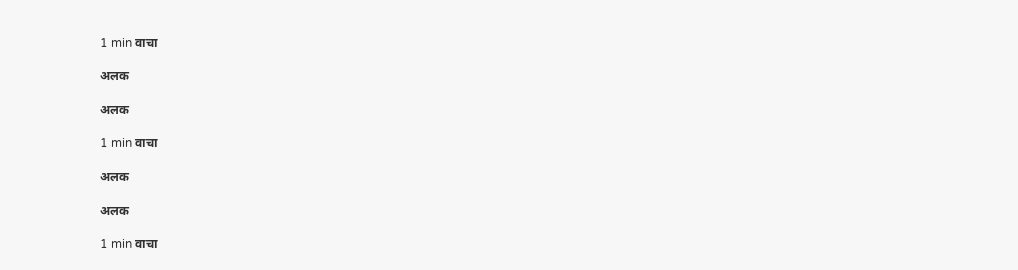1 min वाचा

अलक

अलक

1 min वाचा

अलक

अलक

1 min वाचा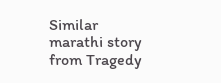Similar marathi story from Tragedy